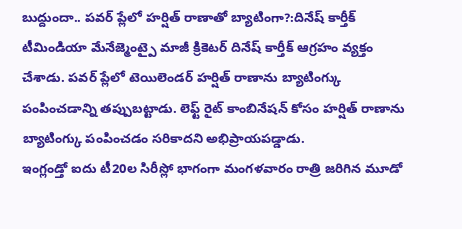బుద్దుందా.. పవర్ ప్లేలో హర్షిత్ రాణాతో బ్యాటింగా?:దినేష్ కార్తీక్
టీమిండియా మేనేజ్మెంట్పై మాజీ క్రికెటర్ దినేష్ కార్తీక్ ఆగ్రహం వ్యక్తం చేశాడు. పవర్ ప్లేలో టెయిలెండర్ హర్షిత్ రాణాను బ్యాటింగ్కు పంపించడాన్ని తప్పుబట్టాడు. లెఫ్ట్ రైట్ కాంబినేషన్ కోసం హర్షిత్ రాణాను బ్యాటింగ్కు పంపించడం సరికాదని అభిప్రాయపడ్డాడు.
ఇంగ్లండ్తో ఐదు టీ20ల సిరీస్లో భాగంగా మంగళవారం రాత్రి జరిగిన మూడో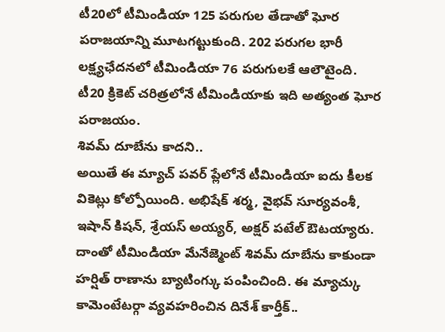టీ20లో టీమిండియా 125 పరుగుల తేడాతో ఘోర పరాజయాన్ని మూటగట్టుకుంది. 202 పరుగల భారీ లక్ష్యఛేదనలో టీమిండియా 76 పరుగులకే ఆలౌటైంది. టీ20 క్రికెట్ చరిత్రలోనే టీమిండియాకు ఇది అత్యంత ఘోర పరాజయం.
శివమ్ దూబేను కాదని..
అయితే ఈ మ్యాచ్ పవర్ ప్లేలోనే టీమిండియా ఐదు కీలక వికెట్లు కోల్పోయింది. అభిషేక్ శర్మ, వైభవ్ సూర్యవంశీ, ఇషాన్ కిషన్, శ్రేయస్ అయ్యర్, అక్షర్ పటేల్ ఔటయ్యారు. దాంతో టీమిండియా మేనేజ్మెంట్ శివమ్ దూబేను కాకుండా హర్షిత్ రాణాను బ్యాటింగ్కు పంపించింది. ఈ మ్యాచ్కు కామెంటేటర్గా వ్యవహరించిన దినేశ్ కార్తీక్..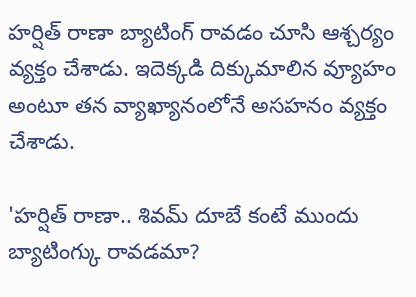హర్షిత్ రాణా బ్యాటింగ్ రావడం చూసి ఆశ్చర్యం వ్యక్తం చేశాడు. ఇదెక్కడి దిక్కుమాలిన వ్యూహం అంటూ తన వ్యాఖ్యానంలోనే అసహనం వ్యక్తం చేశాడు.

'హర్షిత్ రాణా.. శివమ్ దూబే కంటే ముందు బ్యాటింగ్కు రావడమా?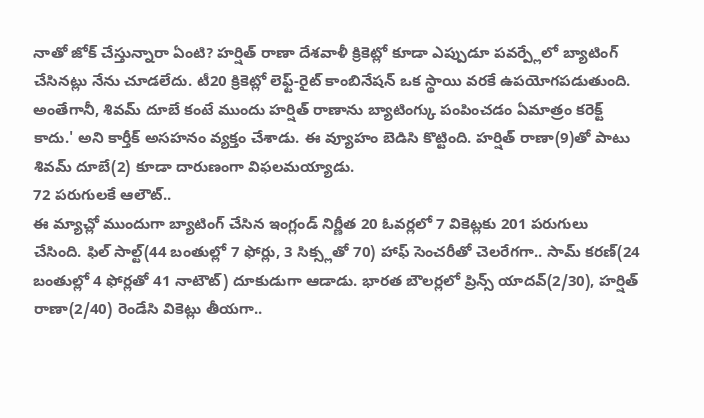నాతో జోక్ చేస్తున్నారా ఏంటి? హర్షిత్ రాణా దేశవాళీ క్రికెట్లో కూడా ఎప్పుడూ పవర్ప్లేలో బ్యాటింగ్ చేసినట్లు నేను చూడలేదు. టీ20 క్రికెట్లో లెఫ్ట్-రైట్ కాంబినేషన్ ఒక స్థాయి వరకే ఉపయోగపడుతుంది. అంతేగానీ, శివమ్ దూబే కంటే ముందు హర్షిత్ రాణాను బ్యాటింగ్కు పంపించడం ఏమాత్రం కరెక్ట్ కాదు.' అని కార్తీక్ అసహనం వ్యక్తం చేశాడు. ఈ వ్యూహం బెడిసి కొట్టింది. హర్షిత్ రాణా(9)తో పాటు శివమ్ దూబే(2) కూడా దారుణంగా విఫలమయ్యాడు.
72 పరుగులకే ఆలౌట్..
ఈ మ్యాచ్లో ముందుగా బ్యాటింగ్ చేసిన ఇంగ్లండ్ నిర్ణీత 20 ఓవర్లలో 7 వికెట్లకు 201 పరుగులు చేసింది. ఫిల్ సాల్ట్(44 బంతుల్లో 7 ఫోర్లు, 3 సిక్స్లతో 70) హాఫ్ సెంచరీతో చెలరేగగా.. సామ్ కరణ్(24 బంతుల్లో 4 ఫోర్లతో 41 నాటౌట్) దూకుడుగా ఆడాడు. భారత బౌలర్లలో ప్రిన్స్ యాదవ్(2/30), హర్షిత్ రాణా(2/40) రెండేసి వికెట్లు తీయగా..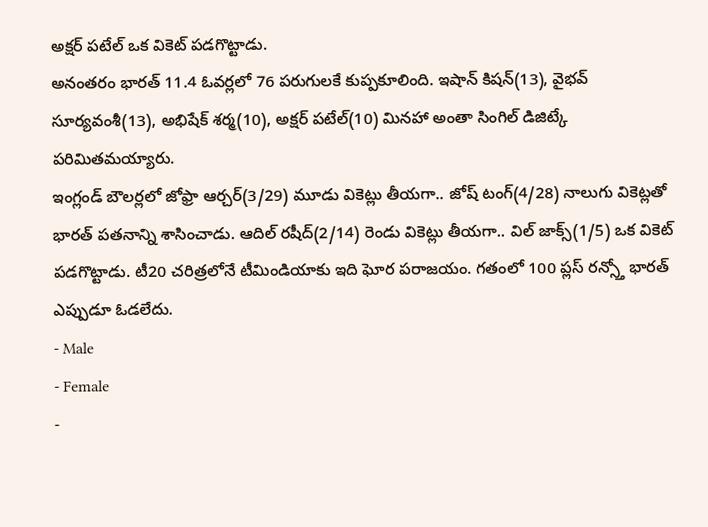అక్షర్ పటేల్ ఒక వికెట్ పడగొట్టాడు.
అనంతరం భారత్ 11.4 ఓవర్లలో 76 పరుగులకే కుప్పకూలింది. ఇషాన్ కిషన్(13), వైభవ్ సూర్యవంశీ(13), అభిషేక్ శర్మ(10), అక్షర్ పటేల్(10) మినహా అంతా సింగిల్ డిజిట్కే పరిమితమయ్యారు.
ఇంగ్లండ్ బౌలర్లలో జోఫ్రా ఆర్చర్(3/29) మూడు వికెట్లు తీయగా.. జోష్ టంగ్(4/28) నాలుగు వికెట్లతో భారత్ పతనాన్ని శాసించాడు. ఆదిల్ రషీద్(2/14) రెండు వికెట్లు తీయగా.. విల్ జాక్స్(1/5) ఒక వికెట్ పడగొట్టాడు. టీ20 చరిత్రలోనే టీమిండియాకు ఇది ఘోర పరాజయం. గతంలో 100 ప్లస్ రన్స్తో భారత్ ఎప్పుడూ ఓడలేదు.
- Male
- Female
-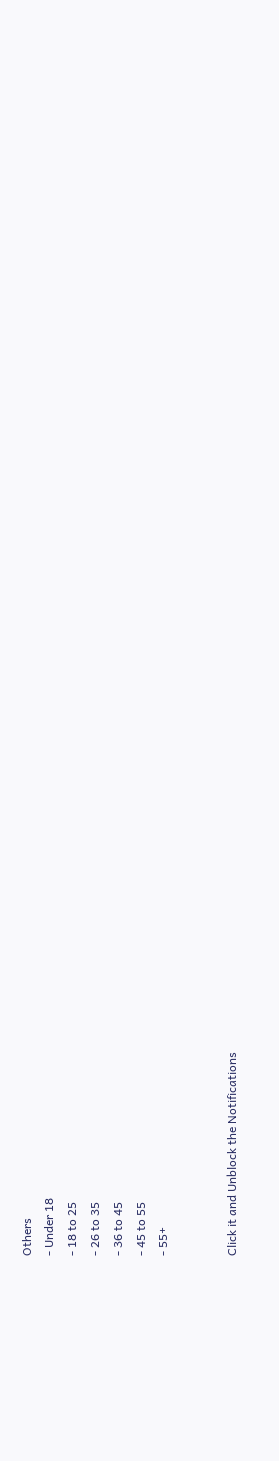Others
- Under 18
- 18 to 25
- 26 to 35
- 36 to 45
- 45 to 55
- 55+


Click it and Unblock the Notifications